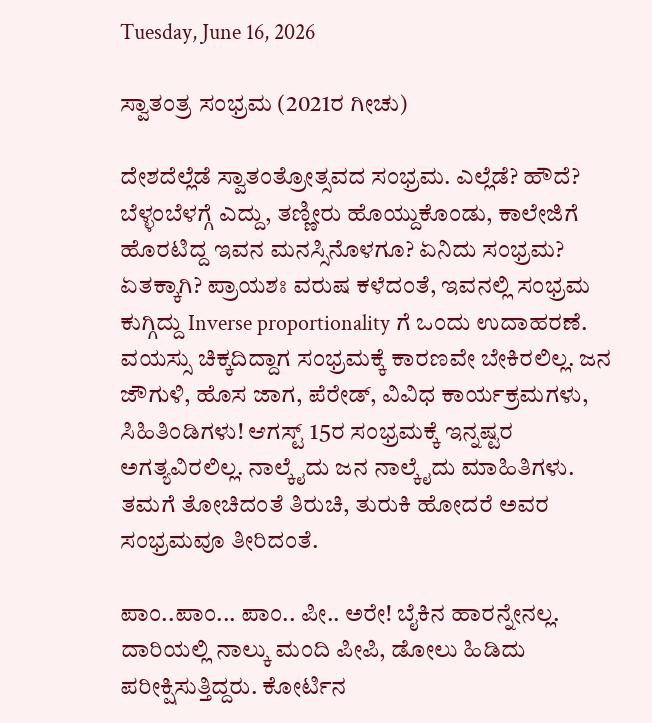Tuesday, June 16, 2026

ಸ್ವಾತಂತ್ರ ಸಂಭ್ರಮ (2021ರ ಗೀಚು)

ದೇಶದೆಲ್ಲೆಡೆ ಸ್ವಾತಂತ್ರೋತ್ಸವದ ಸಂಭ್ರಮ. ಎಲ್ಲೆಡೆ? ಹೌದೆ? ಬೆಳ್ಳಂಬೆಳಗ್ಗೆ ಎದ್ದು, ತಣ್ಣೀರು ಹೊಯ್ದುಕೊಂಡು, ಕಾಲೇಜಿಗೆ ಹೊರಟಿದ್ದ ಇವನ ಮನಸ್ಸಿನೊಳಗೂ? ಏನಿದು ಸಂಭ್ರಮ? ಏತಕ್ಕಾಗಿ? ಪ್ರಾಯಶಃ ವರುಷ ಕಳೆದಂತೆ, ಇವನಲ್ಲಿ ಸಂಭ್ರಮ ಕುಗ್ಗಿದ್ದು Inverse proportionality ಗೆ ಒಂದು ಉದಾಹರಣೆ. ವಯಸ್ಸು ಚಿಕ್ಕದಿದ್ದಾಗ ಸಂಭ್ರಮಕ್ಕೆ ಕಾರಣವೇ ಬೇಕಿರಲಿಲ್ಲ. ಜನ ಜೌಗುಳಿ, ಹೊಸ ಜಾಗ, ಪೆರೇಡ್, ವಿವಿಧ ಕಾರ್ಯಕ್ರಮಗಳು, ಸಿಹಿತಿಂಡಿಗಳು! ಆಗಸ್ಟ್ 15ರ ಸಂಭ್ರಮಕ್ಕೆ ಇನ್ನಷ್ಟರ ಅಗತ್ಯವಿರಲಿಲ್ಲ. ನಾಲ್ಕೈದು ಜನ ನಾಲ್ಕೈದು ಮಾಹಿತಿಗಳು. ತಮಗೆ ತೋಚಿದಂತೆ ತಿರುಚಿ, ತುರುಕಿ ಹೋದರೆ ಅವರ ಸಂಭ್ರಮವೂ ತೀರಿದಂತೆ.

ಪಾಂ..ಪಾಂ... ಪಾಂ.. ಪೀ.. ಅರೇ! ಬೈಕಿನ ಹಾರನ್ನೇನಲ್ಲ. ದಾರಿಯಲ್ಲಿ ನಾಲ್ಕು ಮಂದಿ ಪೀಪಿ, ಡೋಲು ಹಿಡಿದು ಪರೀಕ್ಷಿಸುತ್ತಿದ್ದರು. ಕೋರ್ಟಿನ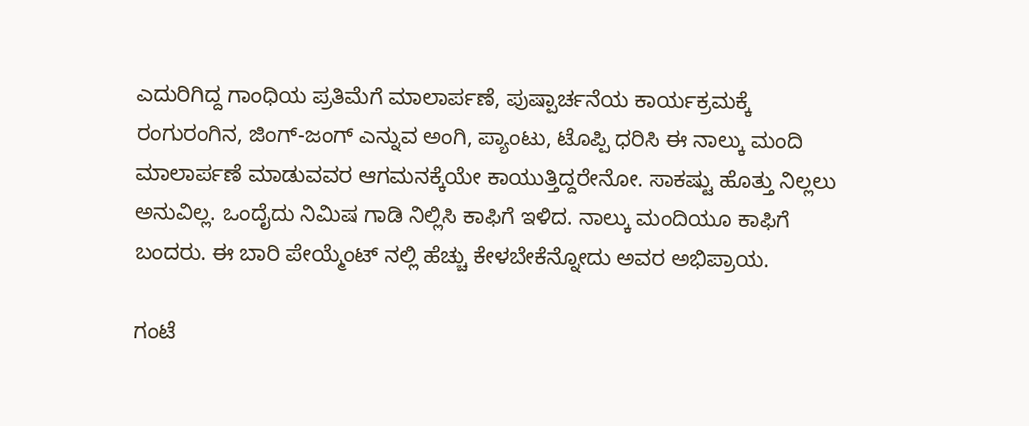ಎದುರಿಗಿದ್ದ ಗಾಂಧಿಯ ಪ್ರತಿಮೆಗೆ ಮಾಲಾರ್ಪಣೆ, ಪುಷ್ಪಾರ್ಚನೆಯ ಕಾರ್ಯಕ್ರಮಕ್ಕೆ ರಂಗುರಂಗಿನ, ಜಿಂಗ್-ಜಂಗ್ ಎನ್ನುವ ಅಂಗಿ, ಪ್ಯಾಂಟು, ಟೊಪ್ಪಿ ಧರಿಸಿ ಈ ನಾಲ್ಕು ಮಂದಿ ಮಾಲಾರ್ಪಣೆ ಮಾಡುವವರ ಆಗಮನಕ್ಕೆಯೇ ಕಾಯುತ್ತಿದ್ದರೇನೋ. ಸಾಕಷ್ಟು ಹೊತ್ತು ನಿಲ್ಲಲು ಅನುವಿಲ್ಲ. ಒಂದೈದು ನಿಮಿಷ ಗಾಡಿ ನಿಲ್ಲಿಸಿ ಕಾಫಿಗೆ ಇಳಿದ. ನಾಲ್ಕು ಮಂದಿಯೂ ಕಾಫಿಗೆ ಬಂದರು. ಈ ಬಾರಿ ಪೇಯ್ಮೆಂಟ್ ನಲ್ಲಿ ಹೆಚ್ಚು ಕೇಳಬೇಕೆನ್ನೋದು ಅವರ ಅಭಿಪ್ರಾಯ.

ಗಂಟೆ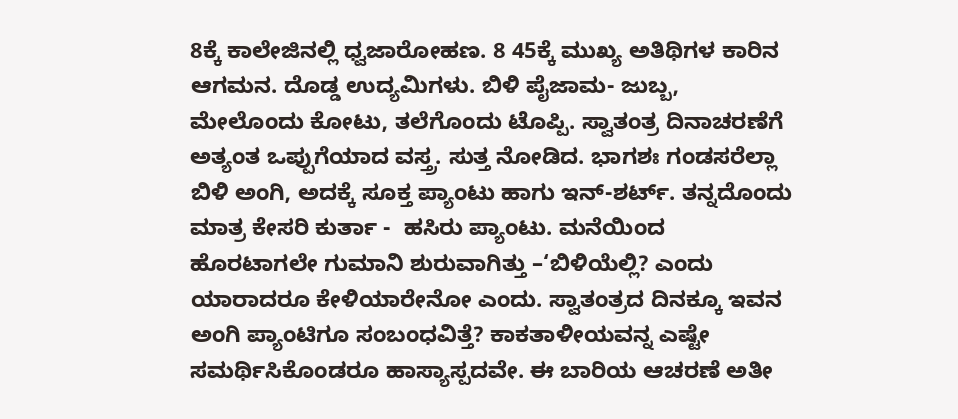8ಕ್ಕೆ ಕಾಲೇಜಿನಲ್ಲಿ ಧ್ವಜಾರೋಹಣ. 8 45ಕ್ಕೆ ಮುಖ್ಯ ಅತಿಥಿಗಳ ಕಾರಿನ ಆಗಮನ. ದೊಡ್ಡ ಉದ್ಯಮಿಗಳು. ಬಿಳಿ ಪೈಜಾಮ- ಜುಬ್ಬ, ಮೇಲೊಂದು ಕೋಟು, ತಲೆಗೊಂದು ಟೊಪ್ಪಿ. ಸ್ವಾತಂತ್ರ ದಿನಾಚರಣೆಗೆ ಅತ್ಯಂತ ಒಪ್ಪುಗೆಯಾದ ವಸ್ತ್ರ. ಸುತ್ತ ನೋಡಿದ. ಭಾಗಶಃ ಗಂಡಸರೆಲ್ಲಾ ಬಿಳಿ ಅಂಗಿ, ಅದಕ್ಕೆ ಸೂಕ್ತ ಪ್ಯಾಂಟು ಹಾಗು ಇನ್-ಶರ್ಟ್. ತನ್ನದೊಂದು ಮಾತ್ರ ಕೇಸರಿ ಕುರ್ತಾ -  ಹಸಿರು ಪ್ಯಾಂಟು. ಮನೆಯಿಂದ ಹೊರಟಾಗಲೇ ಗುಮಾನಿ ಶುರುವಾಗಿತ್ತು –‘ಬಿಳಿಯೆಲ್ಲಿ? ಎಂದು ಯಾರಾದರೂ ಕೇಳಿಯಾರೇನೋ ಎಂದು. ಸ್ವಾತಂತ್ರದ ದಿನಕ್ಕೂ ಇವನ ಅಂಗಿ ಪ್ಯಾಂಟಿಗೂ ಸಂಬಂಧವಿತ್ತೆ? ಕಾಕತಾಳೀಯವನ್ನ ಎಷ್ಟೇ ಸಮರ್ಥಿಸಿಕೊಂಡರೂ ಹಾಸ್ಯಾಸ್ಪದವೇ. ಈ ಬಾರಿಯ ಆಚರಣೆ ಅತೀ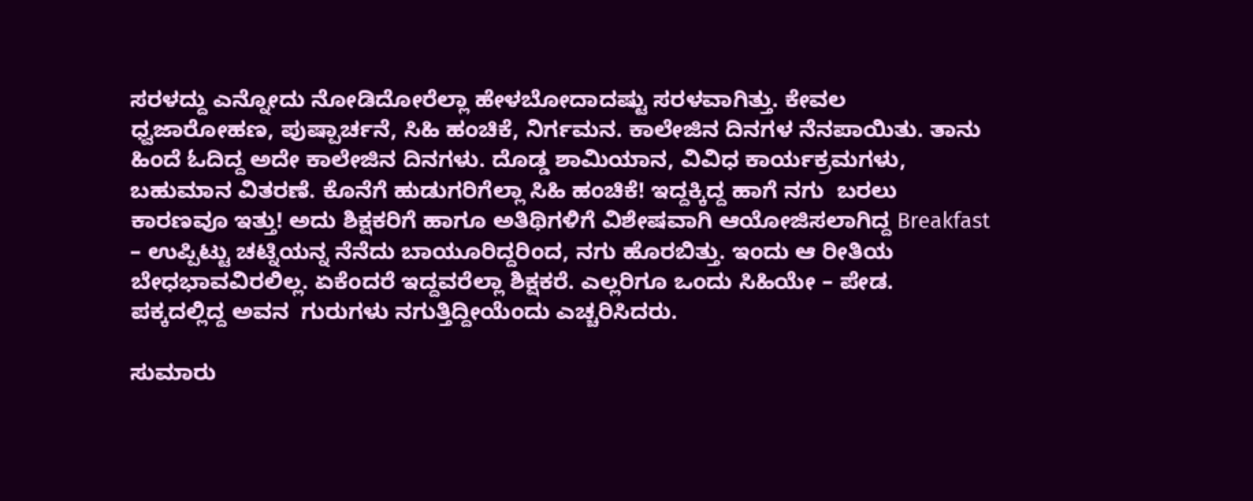ಸರಳದ್ದು ಎನ್ನೋದು ನೋಡಿದೋರೆಲ್ಲಾ ಹೇಳಬೋದಾದಷ್ಟು ಸರಳವಾಗಿತ್ತು. ಕೇವಲ ಧ್ವಜಾರೋಹಣ, ಪುಷ್ಪಾರ್ಚನೆ, ಸಿಹಿ ಹಂಚಿಕೆ, ನಿರ್ಗಮನ. ಕಾಲೇಜಿನ ದಿನಗಳ ನೆನಪಾಯಿತು. ತಾನು ಹಿಂದೆ ಓದಿದ್ದ ಅದೇ ಕಾಲೇಜಿನ ದಿನಗಳು. ದೊಡ್ಡ ಶಾಮಿಯಾನ, ವಿವಿಧ ಕಾರ್ಯಕ್ರಮಗಳು, ಬಹುಮಾನ ವಿತರಣೆ. ಕೊನೆಗೆ ಹುಡುಗರಿಗೆಲ್ಲಾ ಸಿಹಿ ಹಂಚಿಕೆ! ಇದ್ದಕ್ಕಿದ್ದ ಹಾಗೆ ನಗು  ಬರಲು ಕಾರಣವೂ ಇತ್ತು! ಅದು ಶಿಕ್ಷಕರಿಗೆ ಹಾಗೂ ಅತಿಥಿಗಳಿಗೆ ವಿಶೇಷವಾಗಿ ಆಯೋಜಿಸಲಾಗಿದ್ದ Breakfast – ಉಪ್ಪಿಟ್ಟು ಚಟ್ನಿಯನ್ನ ನೆನೆದು ಬಾಯೂರಿದ್ದರಿಂದ, ನಗು ಹೊರಬಿತ್ತು. ಇಂದು ಆ ರೀತಿಯ ಬೇಧಭಾವವಿರಲಿಲ್ಲ. ಏಕೆಂದರೆ ಇದ್ದವರೆಲ್ಲಾ ಶಿಕ್ಷಕರೆ. ಎಲ್ಲರಿಗೂ ಒಂದು ಸಿಹಿಯೇ – ಪೇಡ. ಪಕ್ಕದಲ್ಲಿದ್ದ ಅವನ  ಗುರುಗಳು ನಗುತ್ತಿದ್ದೀಯೆಂದು ಎಚ್ಚರಿಸಿದರು.

ಸುಮಾರು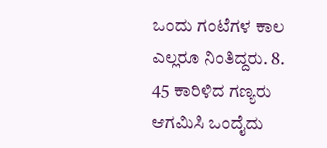ಒಂದು ಗಂಟೆಗಳ ಕಾಲ ಎಲ್ಲರೂ ನಿಂತಿದ್ದರು. 8. 45 ಕಾರಿಳಿದ ಗಣ್ಯರು ಆಗಮಿಸಿ ಒಂದೈದು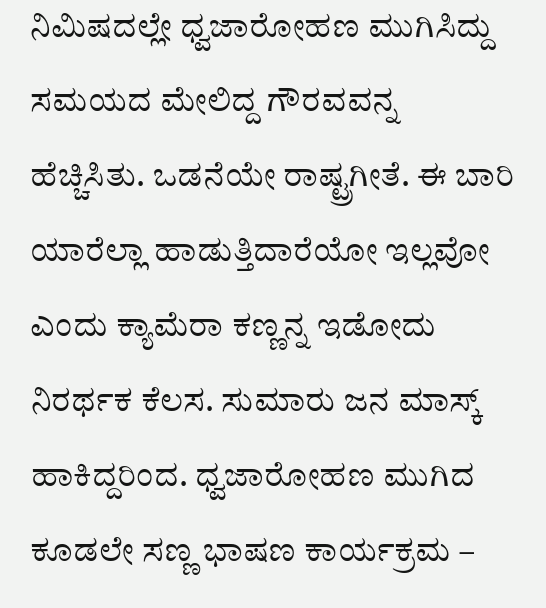ನಿಮಿಷದಲ್ಲೇ ಧ್ವಜಾರೋಹಣ ಮುಗಿಸಿದ್ದು  ಸಮಯದ ಮೇಲಿದ್ದ ಗೌರವವನ್ನ ಹೆಚ್ಚಿಸಿತು. ಒಡನೆಯೇ ರಾಷ್ಟ್ರಗೀತೆ. ಈ ಬಾರಿ ಯಾರೆಲ್ಲಾ ಹಾಡುತ್ತಿದಾರೆಯೋ ಇಲ್ಲವೋ ಎಂದು ಕ್ಯಾಮೆರಾ ಕಣ್ಣನ್ನ ಇಡೋದು ನಿರರ್ಥಕ ಕೆಲಸ. ಸುಮಾರು ಜನ ಮಾಸ್ಕ್ ಹಾಕಿದ್ದರಿಂದ. ಧ್ವಜಾರೋಹಣ ಮುಗಿದ ಕೂಡಲೇ ಸಣ್ಣ ಭಾಷಣ ಕಾರ್ಯಕ್ರಮ –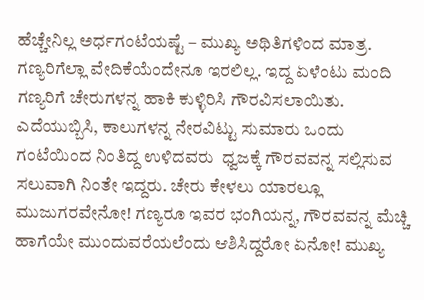ಹೆಚ್ಚೇನಿಲ್ಲ ಅರ್ಧಗಂಟೆಯಷ್ಟೆ – ಮುಖ್ಯ ಅಥಿತಿಗಳಿಂದ ಮಾತ್ರ. ಗಣ್ಯರಿಗೆಲ್ಲಾ ವೇದಿಕೆಯೆಂದೇನೂ ಇರಲಿಲ್ಲ. ಇದ್ದ ಏಳೆಂಟು ಮಂದಿ ಗಣ್ಯರಿಗೆ ಚೇರುಗಳನ್ನ ಹಾಕಿ ಕುಳ್ಳಿರಿಸಿ ಗೌರವಿಸಲಾಯಿತು. ಎದೆಯುಬ್ಬಿಸಿ, ಕಾಲುಗಳನ್ನ ನೇರವಿಟ್ಟು ಸುಮಾರು ಒಂದು ಗಂಟೆಯಿಂದ ನಿಂತಿದ್ದ ಉಳಿದವರು  ಧ್ವಜಕ್ಕೆ ಗೌರವವನ್ನ ಸಲ್ಲಿಸುವ ಸಲುವಾಗಿ ನಿಂತೇ ಇದ್ದರು. ಚೇರು ಕೇಳಲು ಯಾರಲ್ಲೂ ಮುಜುಗರವೇನೋ! ಗಣ್ಯರೂ ಇವರ ಭಂಗಿಯನ್ನ, ಗೌರವವನ್ನ ಮೆಚ್ಚಿ ಹಾಗೆಯೇ ಮುಂದುವರೆಯಲೆಂದು ಆಶಿಸಿದ್ದರೋ ಏನೋ! ಮುಖ್ಯ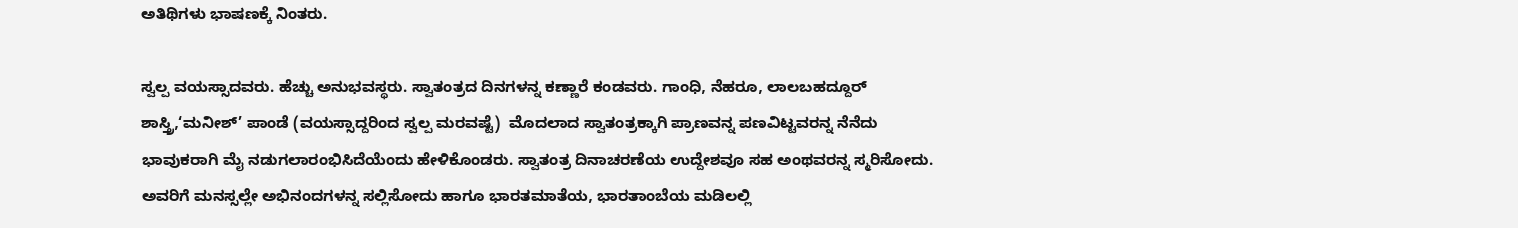ಅತಿಥಿಗಳು ಭಾಷಣಕ್ಕೆ ನಿಂತರು.

ಸ್ವಲ್ಪ ವಯಸ್ಸಾದವರು. ಹೆಚ್ಚು ಅನುಭವಸ್ಥರು. ಸ್ವಾತಂತ್ರದ ದಿನಗಳನ್ನ ಕಣ್ಣಾರೆ ಕಂಡವರು. ಗಾಂಧಿ, ನೆಹರೂ, ಲಾಲಬಹದ್ದೂರ್ ಶಾಸ್ತ್ರಿ,‘ಮನೀಶ್’ ಪಾಂಡೆ (ವಯಸ್ಸಾದ್ದರಿಂದ ಸ್ವಲ್ಪ ಮರವಷ್ಟೆ)  ಮೊದಲಾದ ಸ್ವಾತಂತ್ರಕ್ಕಾಗಿ ಪ್ರಾಣವನ್ನ ಪಣವಿಟ್ಟವರನ್ನ ನೆನೆದು ಭಾವುಕರಾಗಿ ಮೈ ನಡುಗಲಾರಂಭಿಸಿದೆಯೆಂದು ಹೇಳಿಕೊಂಡರು. ಸ್ವಾತಂತ್ರ ದಿನಾಚರಣೆಯ ಉದ್ದೇಶವೂ ಸಹ ಅಂಥವರನ್ನ ಸ್ಮರಿಸೋದು. ಅವರಿಗೆ ಮನಸ್ಸಲ್ಲೇ ಅಭಿನಂದಗಳನ್ನ ಸಲ್ಲಿಸೋದು ಹಾಗೂ ಭಾರತಮಾತೆಯ, ಭಾರತಾಂಬೆಯ ಮಡಿಲಲ್ಲಿ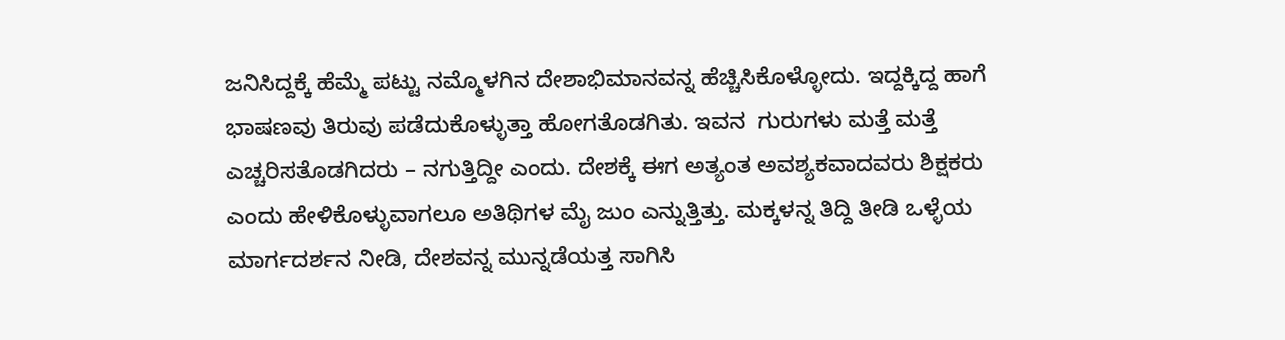ಜನಿಸಿದ್ದಕ್ಕೆ ಹೆಮ್ಮೆ ಪಟ್ಟು ನಮ್ಮೊಳಗಿನ ದೇಶಾಭಿಮಾನವನ್ನ ಹೆಚ್ಚಿಸಿಕೊಳ್ಳೋದು. ಇದ್ದಕ್ಕಿದ್ದ ಹಾಗೆ ಭಾಷಣವು ತಿರುವು ಪಡೆದುಕೊಳ್ಳುತ್ತಾ ಹೋಗತೊಡಗಿತು. ಇವನ  ಗುರುಗಳು ಮತ್ತೆ ಮತ್ತೆ ಎಚ್ಚರಿಸತೊಡಗಿದರು – ನಗುತ್ತಿದ್ದೀ ಎಂದು. ದೇಶಕ್ಕೆ ಈಗ ಅತ್ಯಂತ ಅವಶ್ಯಕವಾದವರು ಶಿಕ್ಷಕರು ಎಂದು ಹೇಳಿಕೊಳ್ಳುವಾಗಲೂ ಅತಿಥಿಗಳ ಮೈ ಜುಂ ಎನ್ನುತ್ತಿತ್ತು. ಮಕ್ಕಳನ್ನ ತಿದ್ದಿ ತೀಡಿ ಒಳ್ಳೆಯ ಮಾರ್ಗದರ್ಶನ ನೀಡಿ, ದೇಶವನ್ನ ಮುನ್ನಡೆಯತ್ತ ಸಾಗಿಸಿ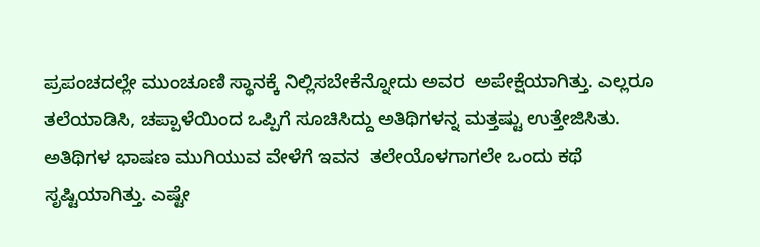ಪ್ರಪಂಚದಲ್ಲೇ ಮುಂಚೂಣಿ ಸ್ಥಾನಕ್ಕೆ ನಿಲ್ಲಿಸಬೇಕೆನ್ನೋದು ಅವರ  ಅಪೇಕ್ಷೆಯಾಗಿತ್ತು. ಎಲ್ಲರೂ ತಲೆಯಾಡಿಸಿ, ಚಪ್ಪಾಳೆಯಿಂದ ಒಪ್ಪಿಗೆ ಸೂಚಿಸಿದ್ದು ಅತಿಥಿಗಳನ್ನ ಮತ್ತಷ್ಟು ಉತ್ತೇಜಿಸಿತು. ಅತಿಥಿಗಳ ಭಾಷಣ ಮುಗಿಯುವ ವೇಳೆಗೆ ಇವನ  ತಲೇಯೊಳಗಾಗಲೇ ಒಂದು ಕಥೆ ಸೃಷ್ಟಿಯಾಗಿತ್ತು. ಎಷ್ಟೇ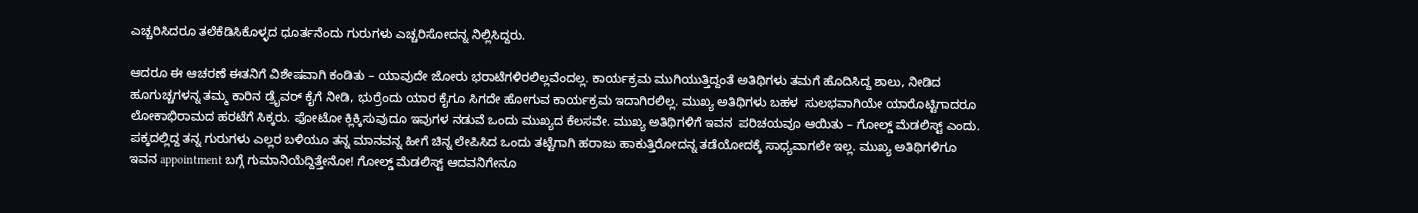ಎಚ್ಚರಿಸಿದರೂ ತಲೆಕೆಡಿಸಿಕೊಳ್ಳದ ಧೂರ್ತನೆಂದು ಗುರುಗಳು ಎಚ್ಚರಿಸೋದನ್ನ ನಿಲ್ಲಿಸಿದ್ದರು.

ಆದರೂ ಈ ಆಚರಣೆ ಈತನಿಗೆ ವಿಶೇಷವಾಗಿ ಕಂಡಿತು – ಯಾವುದೇ ಜೋರು ಭರಾಟೆಗಳಿರಲಿಲ್ಲವೆಂದಲ್ಲ. ಕಾರ್ಯಕ್ರಮ ಮುಗಿಯುತ್ತಿದ್ದಂತೆ ಅತಿಥಿಗಳು ತಮಗೆ ಹೊದಿಸಿದ್ದ ಶಾಲು, ನೀಡಿದ ಹೂಗುಚ್ಚಗಳನ್ನ ತಮ್ಮ ಕಾರಿನ ಡ್ರೈವರ್ ಕೈಗೆ ನೀಡಿ, ಭುರ್ರೆಂದು ಯಾರ ಕೈಗೂ ಸಿಗದೇ ಹೋಗುವ ಕಾರ್ಯಕ್ರಮ ಇದಾಗಿರಲಿಲ್ಲ. ಮುಖ್ಯ ಅತಿಥಿಗಳು ಬಹಳ  ಸುಲಭವಾಗಿಯೇ ಯಾರೊಟ್ಟಿಗಾದರೂ ಲೋಕಾಭಿರಾಮದ ಹರಟೆಗೆ ಸಿಕ್ಕರು. ಫೋಟೋ ಕ್ಲಿಕ್ಕಿಸುವುದೂ ಇವುಗಳ ನಡುವೆ ಒಂದು ಮುಖ್ಯದ ಕೆಲಸವೇ. ಮುಖ್ಯ ಅತಿಥಿಗಳಿಗೆ ಇವನ  ಪರಿಚಯವೂ ಆಯಿತು – ಗೋಲ್ಡ್ ಮೆಡಲಿಸ್ಟ್ ಎಂದು. ಪಕ್ಕದಲ್ಲಿದ್ದ ತನ್ನ ಗುರುಗಳು ಎಲ್ಲರ ಬಳಿಯೂ ತನ್ನ ಮಾನವನ್ನ ಹೀಗೆ ಚಿನ್ನ ಲೇಪಿಸಿದ ಒಂದು ತಟ್ಟೆಗಾಗಿ ಹರಾಜು ಹಾಕುತ್ತಿರೋದನ್ನ ತಡೆಯೋದಕ್ಕೆ ಸಾಧ್ಯವಾಗಲೇ ಇಲ್ಲ. ಮುಖ್ಯ ಅತಿಥಿಗಳಿಗೂ ಇವನ appointment ಬಗ್ಗೆ ಗುಮಾನಿಯೆದ್ದಿತ್ತೇನೋ! ಗೋಲ್ಡ್ ಮೆಡಲಿಸ್ಟ್ ಆದವನಿಗೇನೂ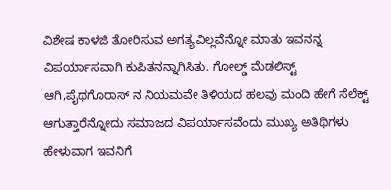ವಿಶೇಷ ಕಾಳಜಿ ತೋರಿಸುವ ಅಗತ್ಯವಿಲ್ಲವೆನ್ನೋ ಮಾತು ಇವನನ್ನ ವಿಪರ್ಯಾಸವಾಗಿ ಕುಪಿತನನ್ನಾಗಿಸಿತು. ಗೋಲ್ಡ್ ಮೆಡಲಿಸ್ಟ್ ಆಗಿ,ಪೈಥಗೊರಾಸ್ ನ ನಿಯಮವೇ ತಿಳಿಯದ ಹಲವು ಮಂದಿ ಹೇಗೆ ಸೆಲೆಕ್ಟ್ ಆಗುತ್ತಾರೆನ್ನೋದು ಸಮಾಜದ ವಿಪರ್ಯಾಸವೆಂದು ಮುಖ್ಯ ಅತಿಥಿಗಳು ಹೇಳುವಾಗ ಇವನಿಗೆ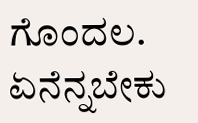ಗೊಂದಲ. ಏನೆನ್ನಬೇಕು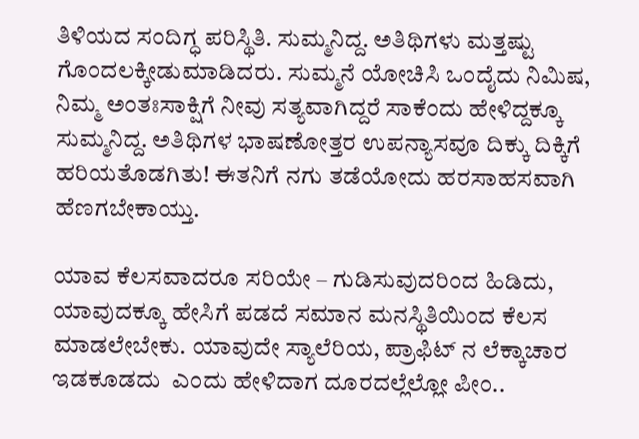ತಿಳಿಯದ ಸಂದಿಗ್ಧ ಪರಿಸ್ಥಿತಿ. ಸುಮ್ಮನಿದ್ದ. ಅತಿಥಿಗಳು ಮತ್ತಷ್ಟು ಗೊಂದಲಕ್ಕೀಡುಮಾಡಿದರು. ಸುಮ್ಮನೆ ಯೋಚಿಸಿ ಒಂದೈದು ನಿಮಿಷ, ನಿಮ್ಮ ಅಂತಃಸಾಕ್ಷಿಗೆ ನೀವು ಸತ್ಯವಾಗಿದ್ದರೆ ಸಾಕೆಂದು ಹೇಳಿದ್ದಕ್ಕೂ ಸುಮ್ಮನಿದ್ದ. ಅತಿಥಿಗಳ ಭಾಷಣೋತ್ತರ ಉಪನ್ಯಾಸವೂ ದಿಕ್ಕು ದಿಕ್ಕಿಗೆ ಹರಿಯತೊಡಗಿತು! ಈತನಿಗೆ ನಗು ತಡೆಯೋದು ಹರಸಾಹಸವಾಗಿ ಹೆಣಗಬೇಕಾಯ್ತು.

ಯಾವ ಕೆಲಸವಾದರೂ ಸರಿಯೇ – ಗುಡಿಸುವುದರಿಂದ ಹಿಡಿದು, ಯಾವುದಕ್ಕೂ ಹೇಸಿಗೆ ಪಡದೆ ಸಮಾನ ಮನಸ್ಥಿತಿಯಿಂದ ಕೆಲಸ ಮಾಡಲೇಬೇಕು. ಯಾವುದೇ ಸ್ಯಾಲೆರಿಯ, ಪ್ರಾಫಿಟ್ ನ ಲೆಕ್ಕಾಚಾರ ಇಡಕೂಡದು  ಎಂದು ಹೇಳಿದಾಗ ದೂರದಲ್ಲೆಲ್ಲೋ ಪೀಂ..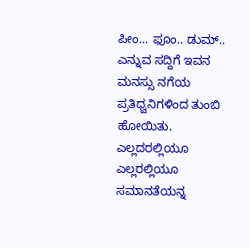ಪೀಂ... ಫೂಂ.. ಡುಮ್.. ಎನ್ನುವ ಸದ್ದಿಗೆ ಇವನ  ಮನಸ್ಸು ನಗೆಯ ಪ್ರತಿಧ್ವನಿಗಳಿಂದ ತುಂಬಿ ಹೋಯಿತು. ಎಲ್ಲದರಲ್ಲಿಯೂ ಎಲ್ಲರಲ್ಲಿಯೂ ಸಮಾನತೆಯನ್ನ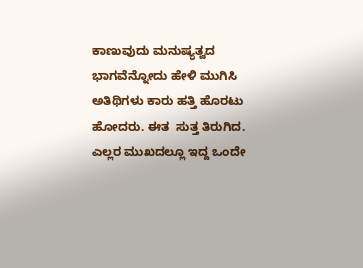ಕಾಣುವುದು ಮನುಷ್ಯತ್ವದ ಭಾಗವೆನ್ನೋದು ಹೇಳಿ ಮುಗಿಸಿ ಅತಿಥಿಗಳು ಕಾರು ಹತ್ತಿ ಹೊರಟು ಹೋದರು. ಈತ  ಸುತ್ತ ತಿರುಗಿದ. ಎಲ್ಲರ ಮುಖದಲ್ಲೂ ಇದ್ದ ಒಂದೇ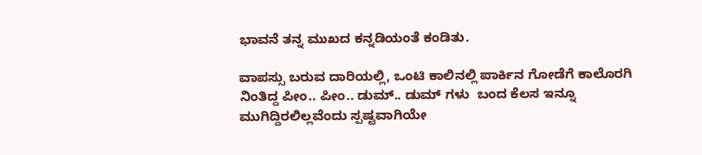ಭಾವನೆ ತನ್ನ ಮುಖದ ಕನ್ನಡಿಯಂತೆ ಕಂಡಿತು.

ವಾಪಸ್ಸು ಬರುವ ದಾರಿಯಲ್ಲಿ, ಒಂಟಿ ಕಾಲಿನಲ್ಲಿ ಪಾರ್ಕಿನ ಗೋಡೆಗೆ ಕಾಲೊರಗಿ ನಿಂತಿದ್ದ ಪೀಂ.. ಪೀಂ.. ಡುಮ್.. ಡುಮ್ ಗಳು  ಬಂದ ಕೆಲಸ ಇನ್ನೂ ಮುಗಿದ್ದಿರಲಿಲ್ಲವೆಂದು ಸ್ಪಷ್ಟವಾಗಿಯೇ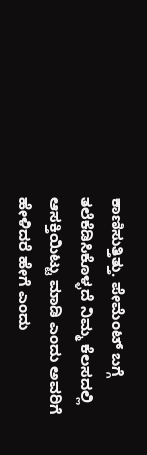ಕಾಣಿಸುತ್ತಿತ್ತು. ಪೇಮೆಂಟ್ ಬಗ್ಗೆ ತಲೆಕೆಡಿಸಿಕೊಳ್ಳದೆ ನಿಮ್ಮ ಕೆಲಸದಲ್ಲಿ ಆಸಕ್ತಿಯಿಟ್ಟು ಮಾಡಿ ಎಂದು ಅವರಿಗೆ ಹೇಳಿದರೆ ಹೇಗೆ ಎಂದು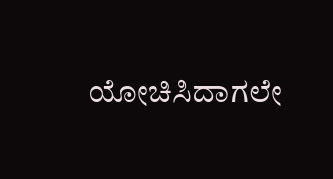ಯೋಚಿಸಿದಾಗಲೇ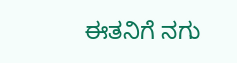ಈತನಿಗೆ ನಗು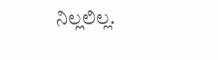ನಿಲ್ಲಲಿಲ್ಲ.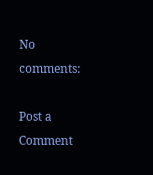No comments:

Post a Comment